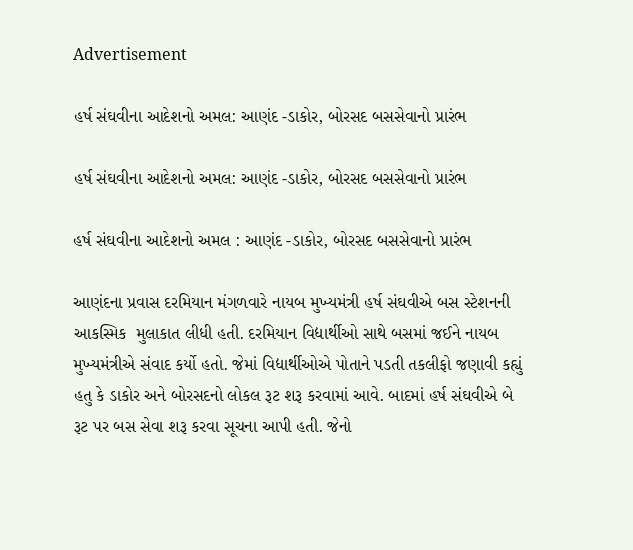Advertisement

હર્ષ સંઘવીના આદેશનો અમલ: આણંદ -ડાકોર, બોરસદ બસસેવાનો પ્રારંભ

હર્ષ સંઘવીના આદેશનો અમલ: આણંદ -ડાકોર, બોરસદ બસસેવાનો પ્રારંભ

હર્ષ સંઘવીના આદેશનો અમલ : આણંદ -ડાકોર, બોરસદ બસસેવાનો પ્રારંભ

આણંદના પ્રવાસ દરમિયાન મંગળવારે નાયબ મુખ્યમંત્રી હર્ષ સંઘવીએ બસ સ્ટેશનની આકસ્મિક  મુલાકાત લીધી હતી. દરમિયાન વિદ્યાર્થીઓ સાથે બસમાં જઈને નાયબ મુખ્યમંત્રીએ સંવાદ કર્યો હતો. જેમાં વિદ્યાર્થીઓએ પોતાને પડતી તકલીફો જણાવી કહ્યું હતુ કે ડાકોર અને બોરસદનો લોકલ રૂટ શરૂ કરવામાં આવે. બાદમાં હર્ષ સંઘવીએ બે રૂટ પર બસ સેવા શરૂ કરવા સૂચના આપી હતી. જેનો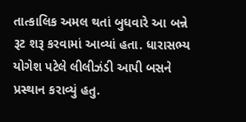તાત્કાલિક અમલ થતાં બુધવારે આ બન્ને રૂટ શરૂ કરવામાં આવ્યાં હતા. ધારાસભ્ય યોગેશ પટેલે લીલીઝંડી આપી બસને પ્રસ્થાન કરાવ્યું હતુ.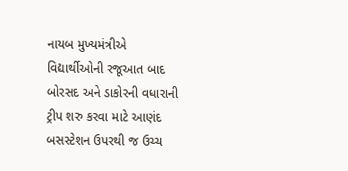નાયબ મુખ્યમંત્રીએ વિદ્યાર્થીઓની રજૂઆત બાદ બોરસદ અને ડાકોરની વધારાની ટ્રીપ શરુ કરવા માટે આણંદ બસસ્ટેશન ઉપરથી જ ઉચ્ચ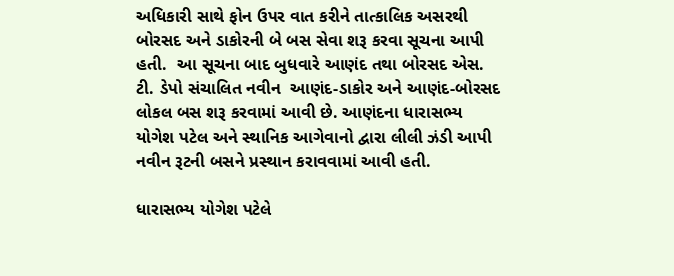અધિકારી સાથે ફોન ઉપર વાત કરીને તાત્કાલિક અસરથી બોરસદ અને ડાકોરની બે બસ સેવા શરૂ કરવા સૂચના આપી હતી.  આ સૂચના બાદ બુધવારે આણંદ તથા બોરસદ એસ. ટી. ડેપો સંચાલિત નવીન  આણંદ-ડાકોર અને આણંદ-બોરસદ લોકલ બસ શરૂ કરવામાં આવી છે. આણંદના ધારાસભ્ય યોગેશ પટેલ અને સ્થાનિક આગેવાનો દ્વારા લીલી ઝંડી આપી નવીન રૂટની બસને પ્રસ્થાન કરાવવામાં આવી હતી.

ધારાસભ્ય યોગેશ પટેલે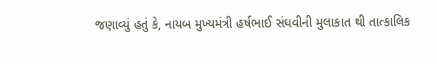જણાવ્યું હતું કે, નાયબ મુખ્યમંત્રી હર્ષભાઈ સંઘવીની મુલાકાત થી તાત્કાલિક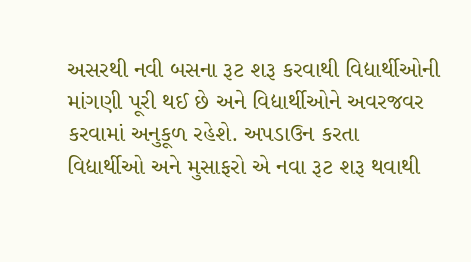અસરથી નવી બસના રૂટ શરૂ કરવાથી વિદ્યાર્થીઓની માંગણી પૂરી થઈ છે અને વિદ્યાર્થીઓને અવરજવર કરવામાં અનુકૂળ રહેશે. અપડાઉન કરતા વિદ્યાર્થીઓ અને મુસાફરો એ નવા રૂટ શરૂ થવાથી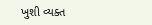ખુશી વ્યક્ત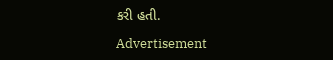કરી હતી.

Advertisement